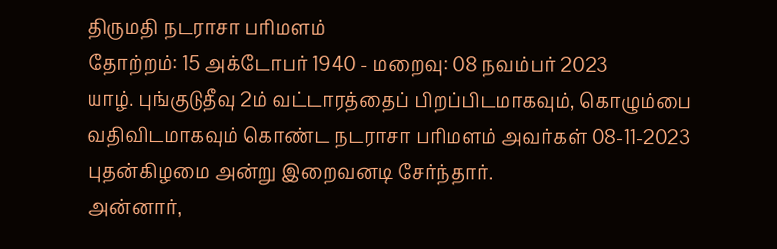திருமதி நடராசா பரிமளம்
தோற்றம்: 15 அக்டோபர் 1940 - மறைவு: 08 நவம்பர் 2023
யாழ். புங்குடுதீவு 2ம் வட்டாரத்தைப் பிறப்பிடமாகவும், கொழும்பை வதிவிடமாகவும் கொண்ட நடராசா பரிமளம் அவர்கள் 08-11-2023 புதன்கிழமை அன்று இறைவனடி சேர்ந்தார்.
அன்னார்,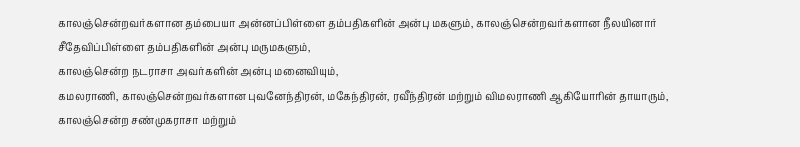காலஞ்சென்றவர்களான தம்பையா அன்னப்பிள்ளை தம்பதிகளின் அன்பு மகளும், காலஞ்சென்றவர்களான நீலயினார் சீதேவிப்பிள்ளை தம்பதிகளின் அன்பு மருமகளும்,
காலஞ்சென்ற நடராசா அவர்களின் அன்பு மனைவியும்,
கமலராணி, காலஞ்சென்றவர்களான புவனேந்திரன், மகேந்திரன், ரவீந்திரன் மற்றும் விமலராணி ஆகியோரின் தாயாரும்,
காலஞ்சென்ற சண்முகராசா மற்றும்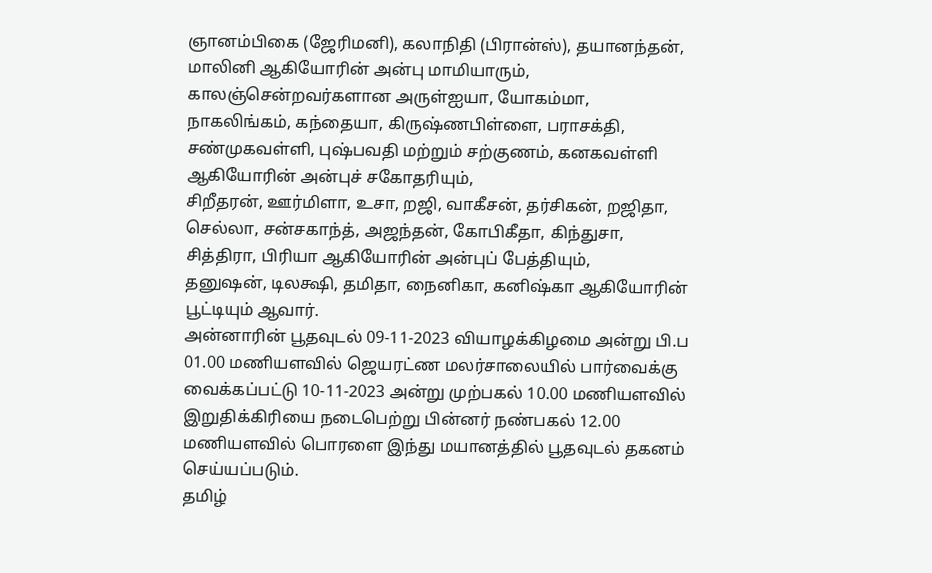ஞானம்பிகை (ஜேரிமனி), கலாநிதி (பிரான்ஸ்), தயானந்தன், மாலினி ஆகியோரின் அன்பு மாமியாரும்,
காலஞ்சென்றவர்களான அருள்ஐயா, யோகம்மா, நாகலிங்கம், கந்தையா, கிருஷ்ணபிள்ளை, பராசக்தி, சண்முகவள்ளி, புஷ்பவதி மற்றும் சற்குணம், கனகவள்ளி ஆகியோரின் அன்புச் சகோதரியும்,
சிறீதரன், ஊர்மிளா, உசா, றஜி, வாகீசன், தர்சிகன், றஜிதா, செல்லா, சன்சகாந்த், அஜந்தன், கோபிகீதா, கிந்துசா, சித்திரா, பிரியா ஆகியோரின் அன்புப் பேத்தியும்,
தனுஷன், டிலக்ஷி, தமிதா, நைனிகா, கனிஷ்கா ஆகியோரின் பூட்டியும் ஆவார்.
அன்னாரின் பூதவுடல் 09-11-2023 வியாழக்கிழமை அன்று பி.ப 01.00 மணியளவில் ஜெயரட்ண மலர்சாலையில் பார்வைக்கு வைக்கப்பட்டு 10-11-2023 அன்று முற்பகல் 10.00 மணியளவில் இறுதிக்கிரியை நடைபெற்று பின்னர் நண்பகல் 12.00 மணியளவில் பொரளை இந்து மயானத்தில் பூதவுடல் தகனம் செய்யப்படும்.
தமிழ்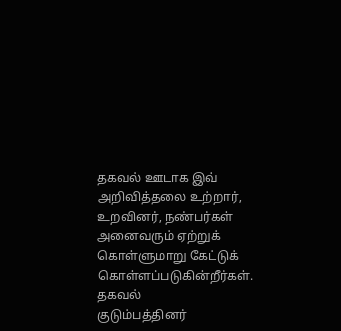தகவல் ஊடாக இவ் அறிவித்தலை உற்றார், உறவினர், நண்பர்கள் அனைவரும் ஏற்றுக் கொள்ளுமாறு கேட்டுக் கொள்ளப்படுகின்றீர்கள்.
தகவல்
குடும்பத்தினர்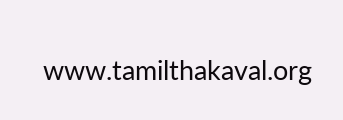www.tamilthakaval.org